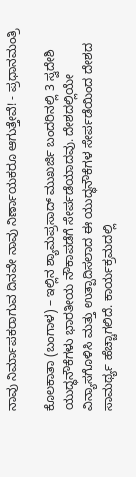ನಾವು ನಿರ್ಮಾಪಕರಾಗುವ ದಿನವೇ ನಾವು ನಿರ್ಣಾಯಕರೂ ಆಗುತ್ತೇವೆ! - ಪ್ರಧಾನಮಂತ್ರಿ

ಕೊಲಕಾತಾ (ಬಂಗಾಳ) – ಇಲ್ಲಿನ ಶ್ಯಾಮಪ್ರಸಾದ್ ಮುಖರ್ಜಿ ಬಂದರಿನಲ್ಲಿ 3 ಸ್ವದೇಶಿ ಯುದ್ಧನೌಕೆಗಳು ಭಾರತೀಯ ನೌಕಾಪಡೆಗೆ ಸೇರ್ಪಡೆಯಾದವು. ದೇಶದಲ್ಲಿಯೇ ವಿನ್ಯಾಸಗೊಳಿಸಿ ಮತ್ತು ಉತ್ಪಾದಿಸಲಾದ ಈ ಯುದ್ಧನೌಕೆಗಳ ಸೇರ್ಪಡೆಯಿಂದ ದೇಶದ ಸಾಮರ್ಥ್ಯ ಹೆಚ್ಚಾಗಲಿದೆ. ಕಾರ್ಯಕ್ರಮದಲ್ಲಿ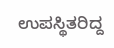ಉಪಸ್ಥಿತರಿದ್ದ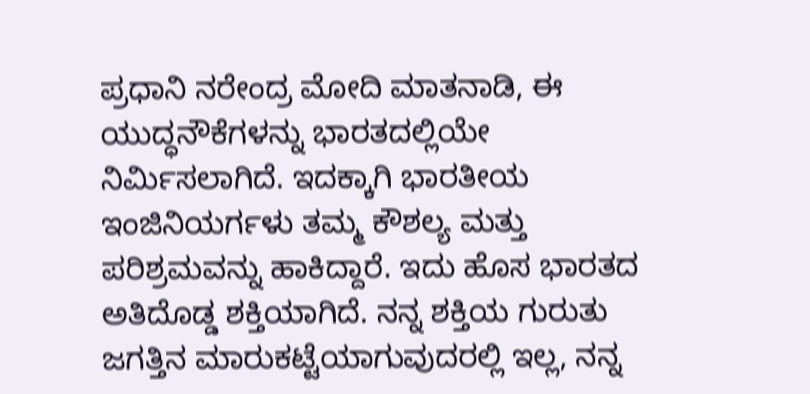ಪ್ರಧಾನಿ ನರೇಂದ್ರ ಮೋದಿ ಮಾತನಾಡಿ, ಈ ಯುದ್ಧನೌಕೆಗಳನ್ನು ಭಾರತದಲ್ಲಿಯೇ ನಿರ್ಮಿಸಲಾಗಿದೆ. ಇದಕ್ಕಾಗಿ ಭಾರತೀಯ ಇಂಜಿನಿಯರ್ಗಳು ತಮ್ಮ ಕೌಶಲ್ಯ ಮತ್ತು ಪರಿಶ್ರಮವನ್ನು ಹಾಕಿದ್ದಾರೆ. ಇದು ಹೊಸ ಭಾರತದ ಅತಿದೊಡ್ಡ ಶಕ್ತಿಯಾಗಿದೆ. ನನ್ನ ಶಕ್ತಿಯ ಗುರುತು ಜಗತ್ತಿನ ಮಾರುಕಟ್ಟೆಯಾಗುವುದರಲ್ಲಿ ಇಲ್ಲ, ನನ್ನ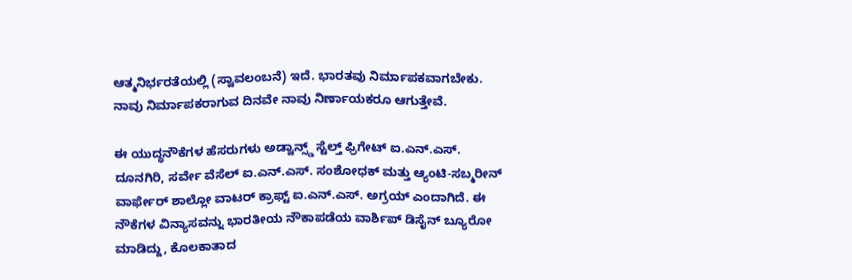ಆತ್ಮನಿರ್ಭರತೆಯಲ್ಲಿ (ಸ್ವಾವಲಂಬನೆ) ಇದೆ. ಭಾರತವು ನಿರ್ಮಾಪಕವಾಗಬೇಕು. ನಾವು ನಿರ್ಮಾಪಕರಾಗುವ ದಿನವೇ ನಾವು ನಿರ್ಣಾಯಕರೂ ಆಗುತ್ತೇವೆ.

ಈ ಯುದ್ಧನೌಕೆಗಳ ಹೆಸರುಗಳು ಅಡ್ವಾನ್ಸ್ಡ್ ಸ್ಟೆಲ್ತ್ ಫ್ರಿಗೇಟ್ ಐ.ಎನ್.ಎಸ್. ದೂನಗಿರಿ, ಸರ್ವೇ ವೆಸೆಲ್ ಐ.ಎನ್.ಎಸ್. ಸಂಶೋಧಕ್ ಮತ್ತು ಆ್ಯಂಟಿ-ಸಬ್ಮರೀನ್ ವಾರ್ಫೇರ್ ಶಾಲ್ಲೋ ವಾಟರ್ ಕ್ರಾಫ್ಟ್ ಐ.ಎನ್.ಎಸ್. ಅಗ್ರಯ್ ಎಂದಾಗಿದೆ. ಈ ನೌಕೆಗಳ ವಿನ್ಯಾಸವನ್ನು ಭಾರತೀಯ ನೌಕಾಪಡೆಯ ವಾರ್ಶಿಪ್ ಡಿಸೈನ್ ಬ್ಯೂರೋ ಮಾಡಿದ್ದು, ಕೊಲಕಾತಾದ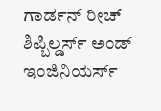ಗಾರ್ಡನ್ ರೀಚ್ ಶಿಪ್ಬಿಲ್ಡರ್ಸ್ ಅಂಡ್ ಇಂಜಿನಿಯರ್ಸ್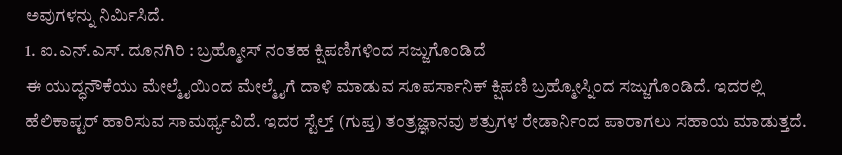ಅವುಗಳನ್ನು ನಿರ್ಮಿಸಿದೆ.
1. ಐ.ಎನ್.ಎಸ್. ದೂನಗಿರಿ : ಬ್ರಹ್ಮೋಸ್ ನಂತಹ ಕ್ಷಿಪಣಿಗಳಿಂದ ಸಜ್ಜುಗೊಂಡಿದೆ
ಈ ಯುದ್ಧನೌಕೆಯು ಮೇಲ್ಮೈಯಿಂದ ಮೇಲ್ಮೈಗೆ ದಾಳಿ ಮಾಡುವ ಸೂಪರ್ಸಾನಿಕ್ ಕ್ಷಿಪಣಿ ಬ್ರಹ್ಮೋಸ್ನಿಂದ ಸಜ್ಜುಗೊಂಡಿದೆ. ಇದರಲ್ಲಿ ಹೆಲಿಕಾಪ್ಟರ್ ಹಾರಿಸುವ ಸಾಮರ್ಥ್ಯವಿದೆ. ಇದರ ಸ್ಟೆಲ್ತ್ (ಗುಪ್ತ) ತಂತ್ರಜ್ಞಾನವು ಶತ್ರುಗಳ ರೇಡಾರ್ನಿಂದ ಪಾರಾಗಲು ಸಹಾಯ ಮಾಡುತ್ತದೆ.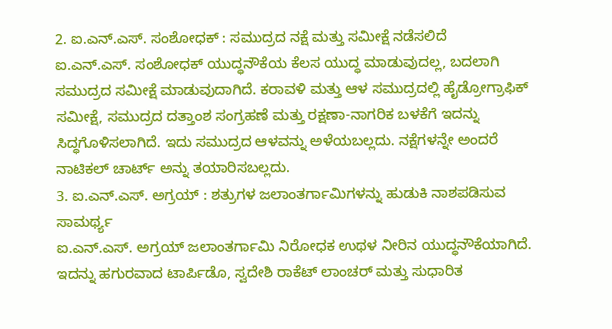2. ಐ.ಎನ್.ಎಸ್. ಸಂಶೋಧಕ್ : ಸಮುದ್ರದ ನಕ್ಷೆ ಮತ್ತು ಸಮೀಕ್ಷೆ ನಡೆಸಲಿದೆ
ಐ.ಎನ್.ಎಸ್. ಸಂಶೋಧಕ್ ಯುದ್ಧನೌಕೆಯ ಕೆಲಸ ಯುದ್ಧ ಮಾಡುವುದಲ್ಲ, ಬದಲಾಗಿ ಸಮುದ್ರದ ಸಮೀಕ್ಷೆ ಮಾಡುವುದಾಗಿದೆ. ಕರಾವಳಿ ಮತ್ತು ಆಳ ಸಮುದ್ರದಲ್ಲಿ ಹೈಡ್ರೋಗ್ರಾಫಿಕ್ ಸಮೀಕ್ಷೆ, ಸಮುದ್ರದ ದತ್ತಾಂಶ ಸಂಗ್ರಹಣೆ ಮತ್ತು ರಕ್ಷಣಾ-ನಾಗರಿಕ ಬಳಕೆಗೆ ಇದನ್ನು ಸಿದ್ಧಗೊಳಿಸಲಾಗಿದೆ. ಇದು ಸಮುದ್ರದ ಆಳವನ್ನು ಅಳೆಯಬಲ್ಲದು. ನಕ್ಷೆಗಳನ್ನೇ ಅಂದರೆ ನಾಟಿಕಲ್ ಚಾರ್ಟ್ ಅನ್ನು ತಯಾರಿಸಬಲ್ಲದು.
3. ಐ.ಎನ್.ಎಸ್. ಅಗ್ರಯ್ : ಶತ್ರುಗಳ ಜಲಾಂತರ್ಗಾಮಿಗಳನ್ನು ಹುಡುಕಿ ನಾಶಪಡಿಸುವ ಸಾಮರ್ಥ್ಯ
ಐ.ಎನ್.ಎಸ್. ಅಗ್ರಯ್ ಜಲಾಂತರ್ಗಾಮಿ ನಿರೋಧಕ ಉಥಳ ನೀರಿನ ಯುದ್ಧನೌಕೆಯಾಗಿದೆ. ಇದನ್ನು ಹಗುರವಾದ ಟಾರ್ಪಿಡೊ, ಸ್ವದೇಶಿ ರಾಕೆಟ್ ಲಾಂಚರ್ ಮತ್ತು ಸುಧಾರಿತ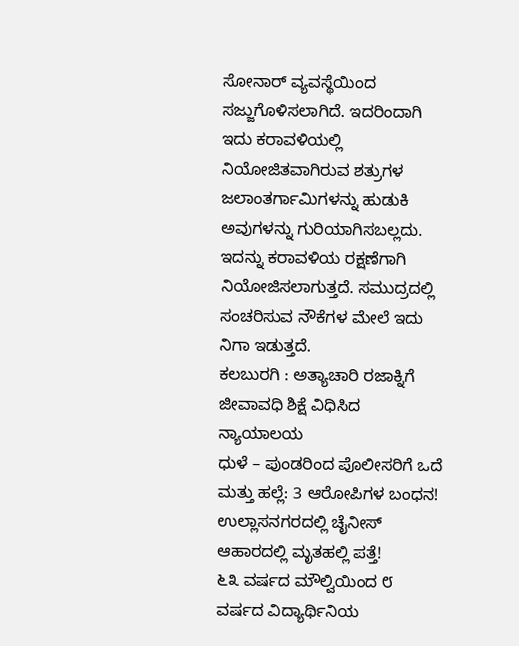ಸೋನಾರ್ ವ್ಯವಸ್ಥೆಯಿಂದ ಸಜ್ಜುಗೊಳಿಸಲಾಗಿದೆ. ಇದರಿಂದಾಗಿ ಇದು ಕರಾವಳಿಯಲ್ಲಿ ನಿಯೋಜಿತವಾಗಿರುವ ಶತ್ರುಗಳ ಜಲಾಂತರ್ಗಾಮಿಗಳನ್ನು ಹುಡುಕಿ ಅವುಗಳನ್ನು ಗುರಿಯಾಗಿಸಬಲ್ಲದು. ಇದನ್ನು ಕರಾವಳಿಯ ರಕ್ಷಣೆಗಾಗಿ ನಿಯೋಜಿಸಲಾಗುತ್ತದೆ. ಸಮುದ್ರದಲ್ಲಿ ಸಂಚರಿಸುವ ನೌಕೆಗಳ ಮೇಲೆ ಇದು ನಿಗಾ ಇಡುತ್ತದೆ.
ಕಲಬುರಗಿ : ಅತ್ಯಾಚಾರಿ ರಜಾಕ್ನಿಗೆ ಜೀವಾವಧಿ ಶಿಕ್ಷೆ ವಿಧಿಸಿದ ನ್ಯಾಯಾಲಯ
ಧುಳೆ – ಪುಂಡರಿಂದ ಪೊಲೀಸರಿಗೆ ಒದೆ ಮತ್ತು ಹಲ್ಲೆ: 3 ಆರೋಪಿಗಳ ಬಂಧನ!
ಉಲ್ಲಾಸನಗರದಲ್ಲಿ ಚೈನೀಸ್ ಆಹಾರದಲ್ಲಿ ಮೃತಹಲ್ಲಿ ಪತ್ತೆ!
೬೩ ವರ್ಷದ ಮೌಲ್ವಿಯಿಂದ ೮ ವರ್ಷದ ವಿದ್ಯಾರ್ಥಿನಿಯ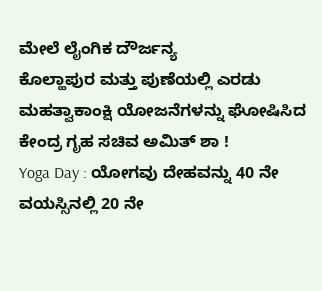ಮೇಲೆ ಲೈಂಗಿಕ ದೌರ್ಜನ್ಯ
ಕೊಲ್ಹಾಪುರ ಮತ್ತು ಪುಣೆಯಲ್ಲಿ ಎರಡು ಮಹತ್ವಾಕಾಂಕ್ಷಿ ಯೋಜನೆಗಳನ್ನು ಘೋಷಿಸಿದ ಕೇಂದ್ರ ಗೃಹ ಸಚಿವ ಅಮಿತ್ ಶಾ !
Yoga Day : ಯೋಗವು ದೇಹವನ್ನು 40 ನೇ ವಯಸ್ಸಿನಲ್ಲಿ 20 ನೇ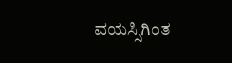ವಯಸ್ಸಿಗಿಂತ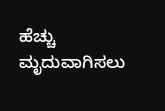ಹೆಚ್ಚು ಮೃದುವಾಗಿಸಲು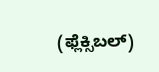(ಫ್ಲೆಕ್ಸಿಬಲ್)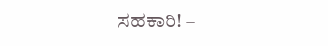ಸಹಕಾರಿ! –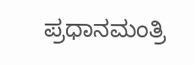ಪ್ರಧಾನಮಂತ್ರಿ